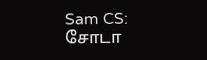Sam CS: சோடா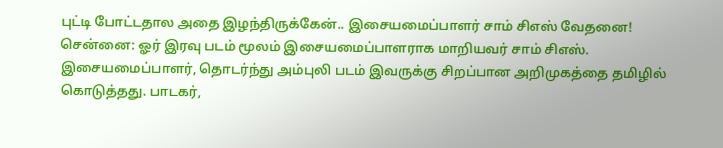புட்டி போட்டதால அதை இழந்திருக்கேன்.. இசையமைப்பாளர் சாம் சிஎஸ் வேதனை!
சென்னை: ஓர் இரவு படம் மூலம் இசையமைப்பாளராக மாறியவர் சாம் சிஎஸ். இசையமைப்பாளர், தொடர்ந்து அம்புலி படம் இவருக்கு சிறப்பான அறிமுகத்தை தமிழில் கொடுத்தது. பாடகர்,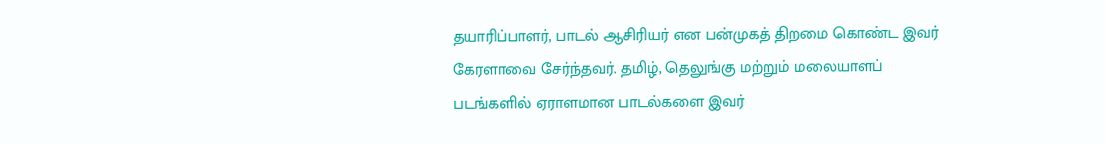தயாரிப்பாளர், பாடல் ஆசிரியர் என பன்முகத் திறமை கொண்ட இவர் கேரளாவை சேர்ந்தவர். தமிழ், தெலுங்கு மற்றும் மலையாளப் படங்களில் ஏராளமான பாடல்களை இவர்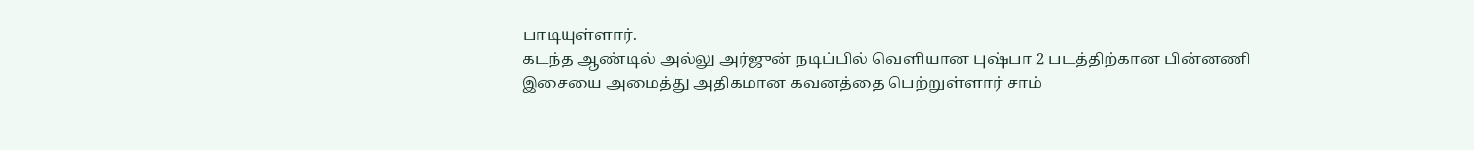பாடியுள்ளார்.
கடந்த ஆண்டில் அல்லு அர்ஜுன் நடிப்பில் வெளியான புஷ்பா 2 படத்திற்கான பின்னணி இசையை அமைத்து அதிகமான கவனத்தை பெற்றுள்ளார் சாம்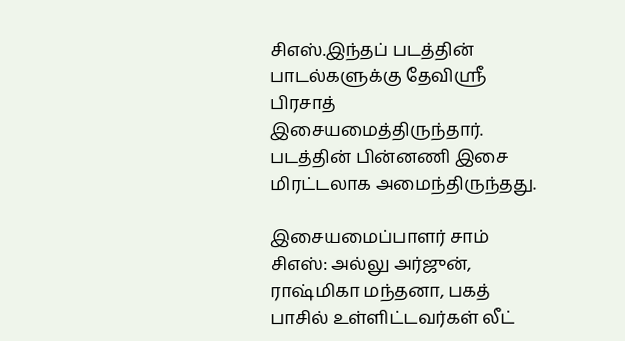சிஎஸ்.இந்தப் படத்தின் பாடல்களுக்கு தேவிஸ்ரீ பிரசாத் இசையமைத்திருந்தார். படத்தின் பின்னணி இசை மிரட்டலாக அமைந்திருந்தது.

இசையமைப்பாளர் சாம் சிஎஸ்: அல்லு அர்ஜுன், ராஷ்மிகா மந்தனா, பகத் பாசில் உள்ளிட்டவர்கள் லீட்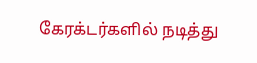கேரக்டர்களில் நடித்து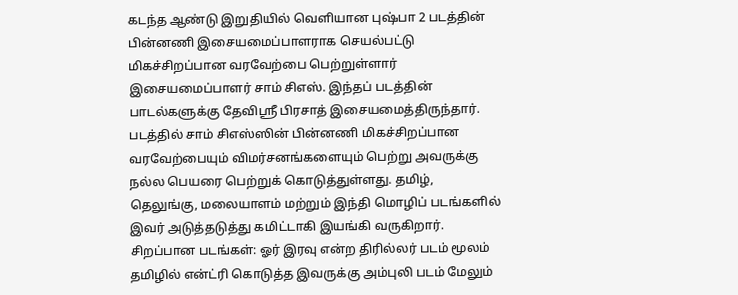கடந்த ஆண்டு இறுதியில் வெளியான புஷ்பா 2 படத்தின் பின்னணி இசையமைப்பாளராக செயல்பட்டு மிகச்சிறப்பான வரவேற்பை பெற்றுள்ளார் இசையமைப்பாளர் சாம் சிஎஸ். இந்தப் படத்தின் பாடல்களுக்கு தேவிஸ்ரீ பிரசாத் இசையமைத்திருந்தார். படத்தில் சாம் சிஎஸ்ஸின் பின்னணி மிகச்சிறப்பான வரவேற்பையும் விமர்சனங்களையும் பெற்று அவருக்கு நல்ல பெயரை பெற்றுக் கொடுத்துள்ளது. தமிழ், தெலுங்கு, மலையாளம் மற்றும் இந்தி மொழிப் படங்களில் இவர் அடுத்தடுத்து கமிட்டாகி இயங்கி வருகிறார்.
சிறப்பான படங்கள்: ஓர் இரவு என்ற திரில்லர் படம் மூலம் தமிழில் என்ட்ரி கொடுத்த இவருக்கு அம்புலி படம் மேலும்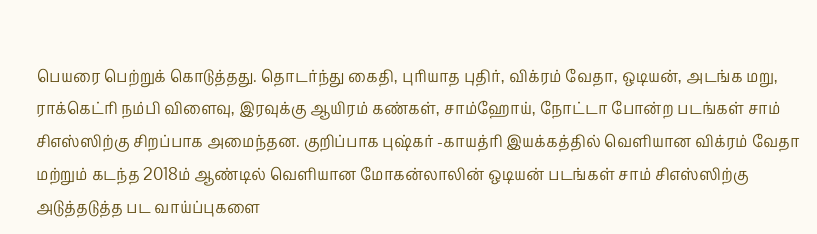பெயரை பெற்றுக் கொடுத்தது. தொடர்ந்து கைதி, புரியாத புதிர், விக்ரம் வேதா, ஒடியன், அடங்க மறு, ராக்கெட்ரி நம்பி விளைவு, இரவுக்கு ஆயிரம் கண்கள், சாம்ஹோய், நோட்டா போன்ற படங்கள் சாம் சிஎஸ்ஸிற்கு சிறப்பாக அமைந்தன. குறிப்பாக புஷ்கர் -காயத்ரி இயக்கத்தில் வெளியான விக்ரம் வேதா மற்றும் கடந்த 2018ம் ஆண்டில் வெளியான மோகன்லாலின் ஒடியன் படங்கள் சாம் சிஎஸ்ஸிற்கு அடுத்தடுத்த பட வாய்ப்புகளை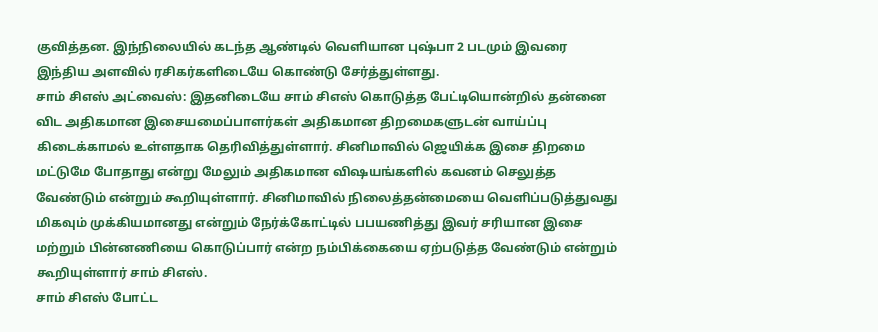குவித்தன. இந்நிலையில் கடந்த ஆண்டில் வெளியான புஷ்பா 2 படமும் இவரை இந்திய அளவில் ரசிகர்களிடையே கொண்டு சேர்த்துள்ளது.
சாம் சிஎஸ் அட்வைஸ்: இதனிடையே சாம் சிஎஸ் கொடுத்த பேட்டியொன்றில் தன்னை விட அதிகமான இசையமைப்பாளர்கள் அதிகமான திறமைகளுடன் வாய்ப்பு கிடைக்காமல் உள்ளதாக தெரிவித்துள்ளார். சினிமாவில் ஜெயிக்க இசை திறமை மட்டுமே போதாது என்று மேலும் அதிகமான விஷயங்களில் கவனம் செலுத்த வேண்டும் என்றும் கூறியுள்ளார். சினிமாவில் நிலைத்தன்மையை வெளிப்படுத்துவது மிகவும் முக்கியமானது என்றும் நேர்க்கோட்டில் பபயணித்து இவர் சரியான இசை மற்றும் பின்னணியை கொடுப்பார் என்ற நம்பிக்கையை ஏற்படுத்த வேண்டும் என்றும் கூறியுள்ளார் சாம் சிஎஸ்.
சாம் சிஎஸ் போட்ட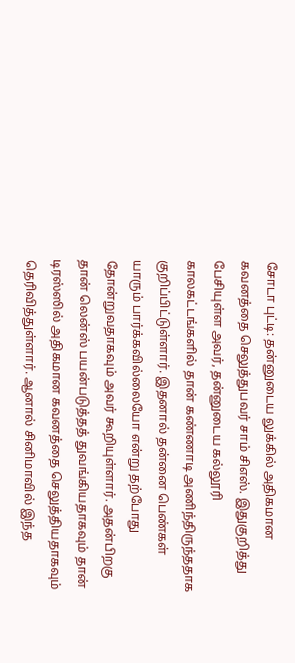சோடா புட்டி: தன்னுடைய லுக்கில் அதிகமான கவனத்தை செலுத்துபவர் சாம் சிஎஸ். இதுகுறித்து பேசியுள்ள அவர், தன்னுடைய கல்லூரி காலகட்டங்களில் தான் கண்ணாடி அணிந்திருந்ததாக குறிப்பிட்டுள்ளார். இதனால் தன்னை பெண்கள் யாரும் பார்க்கவில்லையோ என்று தற்போது தோன்றுவதாகவும் அவர் கூறியுள்ளார். அதன்பிறகு தான் லென்ஸ் பயன்படுத்தத் துவங்கியதாகவும் தான் டிரஸ்ஸில் அதிகமான கவனத்தை செலுத்தியதாகவும் தெரிவித்துள்ளார். ஆனால் சினிமாவில் இந்த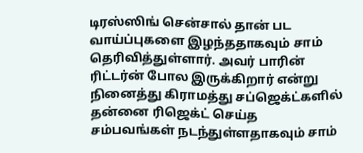டிரஸ்ஸிங் சென்சால் தான் பட வாய்ப்புகளை இழந்ததாகவும் சாம் தெரிவித்துள்ளார். அவர் பாரின் ரிட்டர்ன் போல இருக்கிறார் என்று நினைத்து கிராமத்து சப்ஜெக்ட்களில் தன்னை ரிஜெக்ட் செய்த சம்பவங்கள் நடந்துள்ளதாகவும் சாம்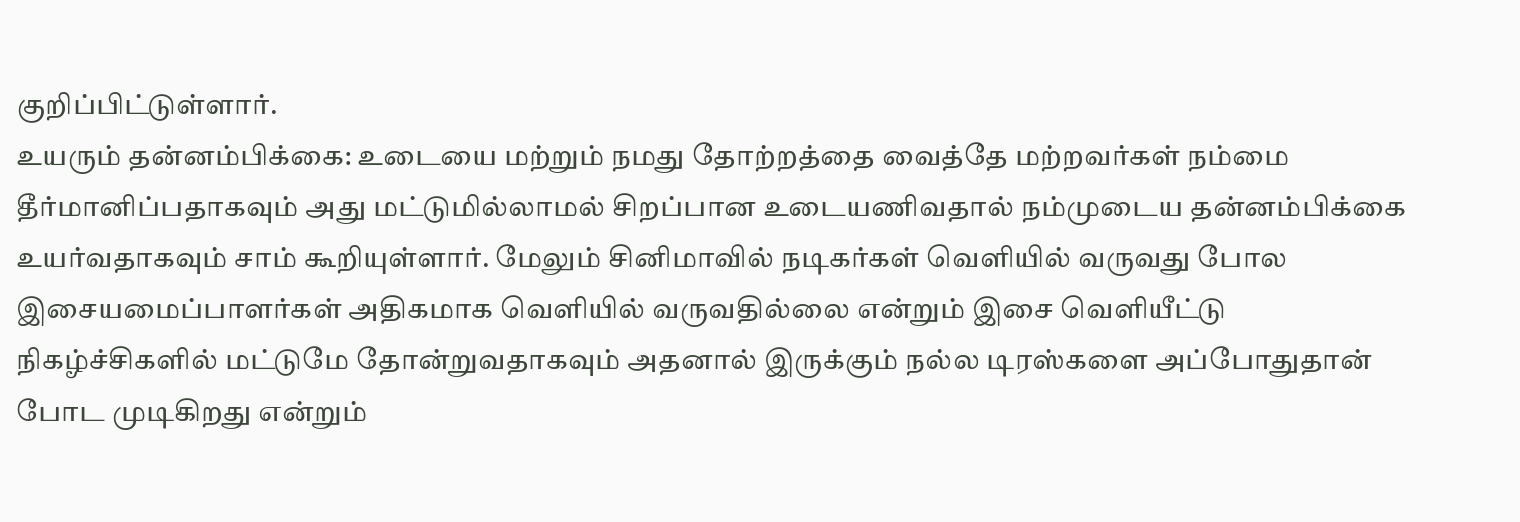குறிப்பிட்டுள்ளார்.
உயரும் தன்னம்பிக்கை: உடையை மற்றும் நமது தோற்றத்தை வைத்தே மற்றவர்கள் நம்மை தீர்மானிப்பதாகவும் அது மட்டுமில்லாமல் சிறப்பான உடையணிவதால் நம்முடைய தன்னம்பிக்கை உயர்வதாகவும் சாம் கூறியுள்ளார். மேலும் சினிமாவில் நடிகர்கள் வெளியில் வருவது போல இசையமைப்பாளர்கள் அதிகமாக வெளியில் வருவதில்லை என்றும் இசை வெளியீட்டு நிகழ்ச்சிகளில் மட்டுமே தோன்றுவதாகவும் அதனால் இருக்கும் நல்ல டிரஸ்களை அப்போதுதான் போட முடிகிறது என்றும்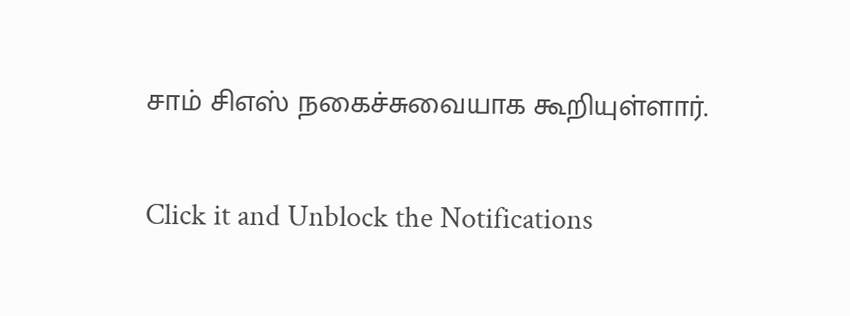சாம் சிஎஸ் நகைச்சுவையாக கூறியுள்ளார்.


Click it and Unblock the Notifications